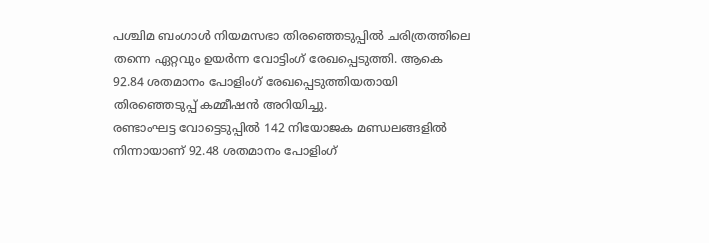പശ്ചിമ ബംഗാൾ നിയമസഭാ തിരഞ്ഞെടുപ്പിൽ ചരിത്രത്തിലെ തന്നെ ഏറ്റവും ഉയർന്ന വോട്ടിംഗ് രേഖപ്പെടുത്തി. ആകെ 92.84 ശതമാനം പോളിംഗ് രേഖപ്പെടുത്തിയതായി തിരഞ്ഞെടുപ്പ് കമ്മീഷൻ അറിയിച്ചു.
രണ്ടാംഘട്ട വോട്ടെടുപ്പിൽ 142 നിയോജക മണ്ഡലങ്ങളിൽ നിന്നായാണ് 92.48 ശതമാനം പോളിംഗ്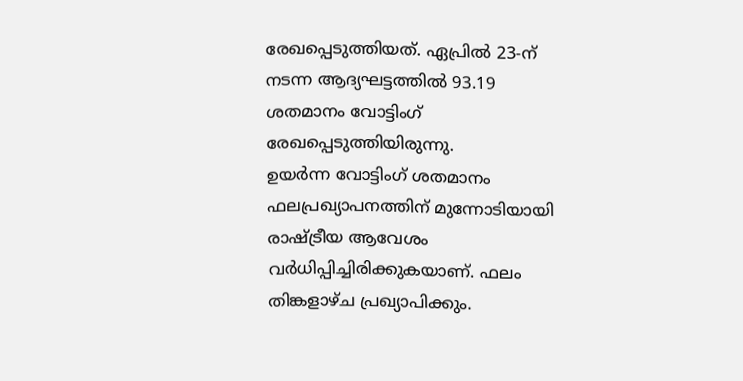രേഖപ്പെടുത്തിയത്. ഏപ്രിൽ 23-ന് നടന്ന ആദ്യഘട്ടത്തിൽ 93.19 ശതമാനം വോട്ടിംഗ് രേഖപ്പെടുത്തിയിരുന്നു.
ഉയർന്ന വോട്ടിംഗ് ശതമാനം ഫലപ്രഖ്യാപനത്തിന് മുന്നോടിയായി രാഷ്ട്രീയ ആവേശം വർധിപ്പിച്ചിരിക്കുകയാണ്. ഫലം തിങ്കളാഴ്ച പ്രഖ്യാപിക്കും.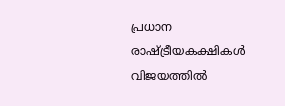പ്രധാന രാഷ്ട്രീയകക്ഷികൾ വിജയത്തിൽ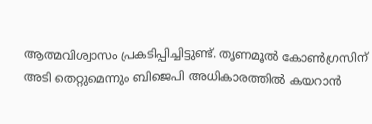ആത്മവിശ്വാസം പ്രകടിപ്പിച്ചിട്ടുണ്ട്. തൃണമൂൽ കോൺഗ്രസിന് അടി തെറ്റുമെന്നും ബിജെപി അധികാരത്തിൽ കയറാൻ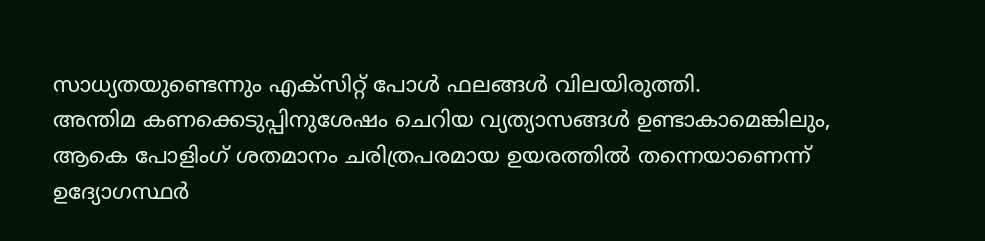സാധ്യതയുണ്ടെന്നും എക്സിറ്റ് പോൾ ഫലങ്ങൾ വിലയിരുത്തി.
അന്തിമ കണക്കെടുപ്പിനുശേഷം ചെറിയ വ്യത്യാസങ്ങൾ ഉണ്ടാകാമെങ്കിലും, ആകെ പോളിംഗ് ശതമാനം ചരിത്രപരമായ ഉയരത്തിൽ തന്നെയാണെന്ന് ഉദ്യോഗസ്ഥർ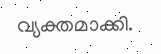വ്യക്തമാക്കി.